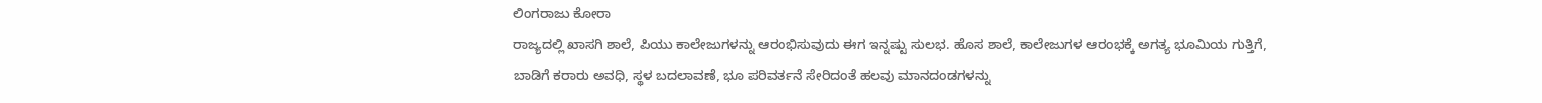ಲಿಂಗರಾಜು ಕೋರಾ
ರಾಜ್ಯದಲ್ಲಿ ಖಾಸಗಿ ಶಾಲೆ, ಪಿಯು ಕಾಲೇಜುಗಳನ್ನು ಆರಂಭಿಸುವುದು ಈಗ ಇನ್ನಷ್ಟು ಸುಲಭ. ಹೊಸ ಶಾಲೆ, ಕಾಲೇಜುಗಳ ಆರಂಭಕ್ಕೆ ಅಗತ್ಯ ಭೂಮಿಯ ಗುತ್ತಿಗೆ, ಬಾಡಿಗೆ ಕರಾರು ಅವಧಿ, ಸ್ಥಳ ಬದಲಾವಣೆ, ಭೂ ಪರಿವರ್ತನೆ ಸೇರಿದಂತೆ ಹಲವು ಮಾನದಂಡಗಳನ್ನು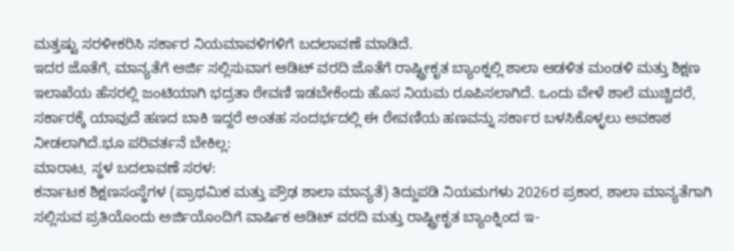ಮತ್ತಷ್ಟು ಸರಳೀಕರಿಸಿ ಸರ್ಕಾರ ನಿಯಮಾವಳಿಗಳಿಗೆ ಬದಲಾವಣೆ ಮಾಡಿದೆ.
ಇದರ ಜೊತೆಗೆ, ಮಾನ್ಯತೆಗೆ ಅರ್ಜಿ ಸಲ್ಲಿಸುವಾಗ ಆಡಿಟ್ ವರದಿ ಜೊತೆಗೆ ರಾಷ್ಟ್ರೀಕೃತ ಬ್ಯಾಂಕ್ನಲ್ಲಿ ಶಾಲಾ ಆಡಳಿತ ಮಂಡಳಿ ಮತ್ತು ಶಿಕ್ಷಣ ಇಲಾಖೆಯ ಹೆಸರಲ್ಲಿ ಜಂಟಿಯಾಗಿ ಭದ್ರತಾ ಠೇವಣಿ ಇಡಬೇಕೆಂದು ಹೊಸ ನಿಯಮ ರೂಪಿಸಲಾಗಿದೆ. ಒಂದು ವೇಳೆ ಶಾಲೆ ಮುಚ್ಚಿದರೆ, ಸರ್ಕಾರಕ್ಕೆ ಯಾವುದೆ ಹಣದ ಬಾಕಿ ಇದ್ದರೆ ಅಂತಹ ಸಂದರ್ಭದಲ್ಲಿ ಈ ಠೇವಣಿಯ ಹಣವನ್ನು ಸರ್ಕಾರ ಬಳಸಿಕೊಳ್ಳಲು ಅವಕಾಶ ನೀಡಲಾಗಿದೆ.ಭೂ ಪರಿವರ್ತನೆ ಬೇಕಿಲ್ಲ:
ಮಾರಾಟ, ಸ್ಥಳ ಬದಲಾವಣೆ ಸರಳ:
ಕರ್ನಾಟಕ ಶಿಕ್ಷಣಸಂಸ್ಥೆಗಳ (ಪ್ರಾಥಮಿಕ ಮತ್ತು ಪ್ರೌಢ ಶಾಲಾ ಮಾನ್ಯತೆ) ತಿದ್ದುಪಡಿ ನಿಯಮಗಳು 2026ರ ಪ್ರಕಾರ, ಶಾಲಾ ಮಾನ್ಯತೆಗಾಗಿ ಸಲ್ಲಿಸುವ ಪ್ರತಿಯೊಂದು ಅರ್ಜಿಯೊಂದಿಗೆ ವಾರ್ಷಿಕ ಆಡಿಟ್ ವರದಿ ಮತ್ತು ರಾಷ್ಟ್ರೀಕೃತ ಬ್ಯಾಂಕ್ನಿಂದ ಇ-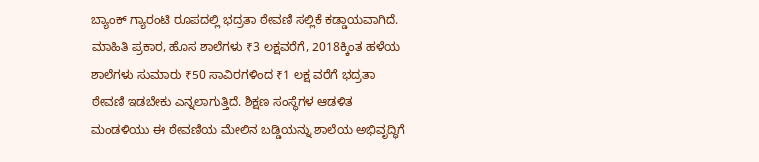ಬ್ಯಾಂಕ್ ಗ್ಯಾರಂಟಿ ರೂಪದಲ್ಲಿ ಭದ್ರತಾ ಠೇವಣಿ ಸಲ್ಲಿಕೆ ಕಡ್ಡಾಯವಾಗಿದೆ. ಮಾಹಿತಿ ಪ್ರಕಾರ, ಹೊಸ ಶಾಲೆಗಳು ₹3 ಲಕ್ಷವರೆಗೆ, 2018ಕ್ಕಿಂತ ಹಳೆಯ ಶಾಲೆಗಳು ಸುಮಾರು ₹50 ಸಾವಿರಗಳಿಂದ ₹1 ಲಕ್ಷ ವರೆಗೆ ಭದ್ರತಾ ಠೇವಣಿ ಇಡಬೇಕು ಎನ್ನಲಾಗುತ್ತಿದೆ. ಶಿಕ್ಷಣ ಸಂಸ್ಥೆಗಳ ಆಡಳಿತ ಮಂಡಳಿಯು ಈ ಠೇವಣಿಯ ಮೇಲಿನ ಬಡ್ಡಿಯನ್ನು ಶಾಲೆಯ ಅಭಿವೃದ್ಧಿಗೆ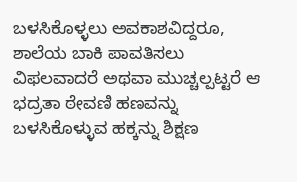ಬಳಸಿಕೊಳ್ಳಲು ಅವಕಾಶವಿದ್ದರೂ, ಶಾಲೆಯ ಬಾಕಿ ಪಾವತಿಸಲು ವಿಫಲವಾದರೆ ಅಥವಾ ಮುಚ್ಚಲ್ಪಟ್ಟರೆ ಆ ಭದ್ರತಾ ಠೇವಣಿ ಹಣವನ್ನು ಬಳಸಿಕೊಳ್ಳುವ ಹಕ್ಕನ್ನು ಶಿಕ್ಷಣ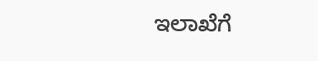ಇಲಾಖೆಗೆ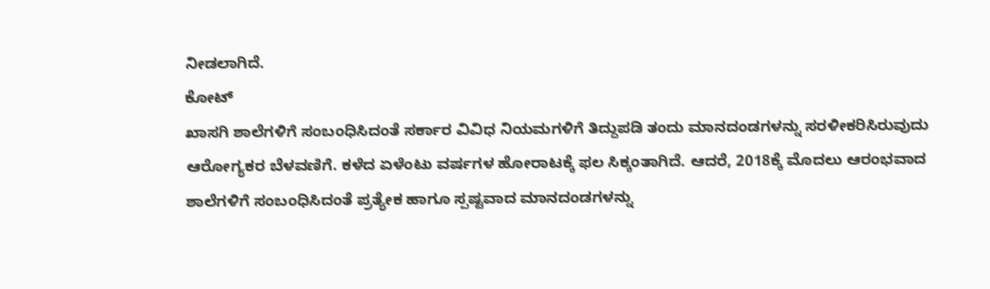ನೀಡಲಾಗಿದೆ.
ಕೋಟ್
ಖಾಸಗಿ ಶಾಲೆಗಳಿಗೆ ಸಂಬಂಧಿಸಿದಂತೆ ಸರ್ಕಾರ ವಿವಿಧ ನಿಯಮಗಳಿಗೆ ತಿದ್ದುಪಡಿ ತಂದು ಮಾನದಂಡಗಳನ್ನು ಸರಳೀಕರಿಸಿರುವುದು ಆರೋಗ್ಯಕರ ಬೆಳವಣಿಗೆ. ಕಳೆದ ಏಳೆಂಟು ವರ್ಷಗಳ ಹೋರಾಟಕ್ಕೆ ಫಲ ಸಿಕ್ಕಂತಾಗಿದೆ. ಆದರೆ, 2018ಕ್ಕೆ ಮೊದಲು ಆರಂಭವಾದ ಶಾಲೆಗಳಿಗೆ ಸಂಬಂಧಿಸಿದಂತೆ ಪ್ರತ್ಯೇಕ ಹಾಗೂ ಸ್ಪಷ್ಟವಾದ ಮಾನದಂಡಗಳನ್ನು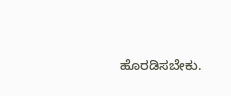ಹೊರಡಿಸಬೇಕು.